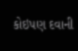કોઇપણ દવાની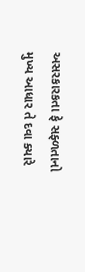અસરકારકતા ફે સફ્ળતાનો મુખ્ય આધાર તે દવા ક્યારે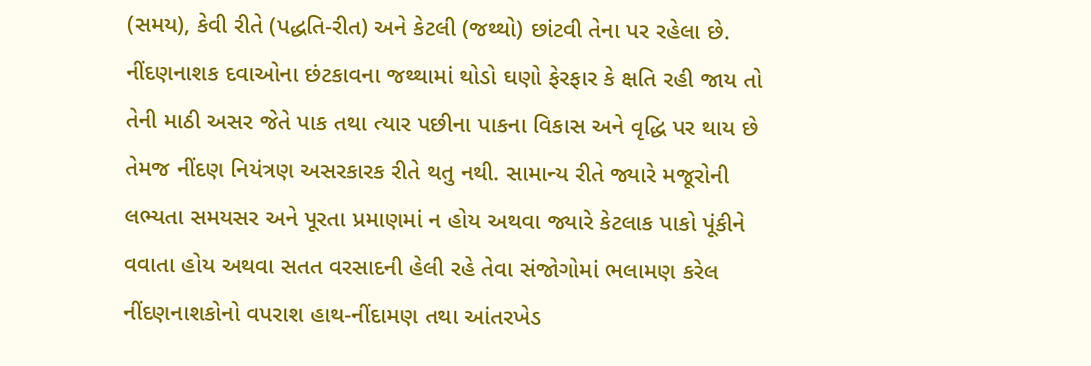(સમય), કેવી રીતે (પદ્ધતિ-રીત) અને કેટલી (જથ્થો) છાંટવી તેના પર રહેલા છે. નીંદણનાશક દવાઓના છંટકાવના જથ્થામાં થોડો ઘણો ફેરફાર કે ક્ષતિ રહી જાય તો તેની માઠી અસર જેતે પાક તથા ત્યાર પછીના પાકના વિકાસ અને વૃદ્ધિ પર થાય છે તેમજ નીંદણ નિયંત્રણ અસરકારક રીતે થતુ નથી. સામાન્ય રીતે જ્યારે મજૂરોની લભ્યતા સમયસર અને પૂરતા પ્રમાણમાં ન હોય અથવા જ્યારે કેટલાક પાકો પૂંકીને વવાતા હોય અથવા સતત વરસાદની હેલી રહે તેવા સંજોગોમાં ભલામણ કરેલ નીંદણનાશકોનો વપરાશ હાથ-નીંદામણ તથા આંતરખેડ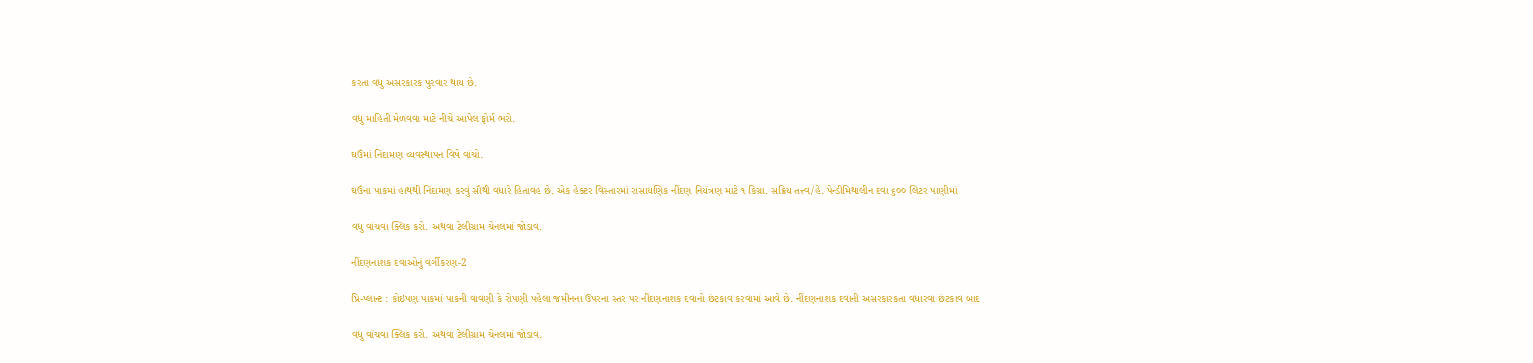કરતા વધુ અસરકારક પુરવાર થાય છે.

વધુ માહિતી મેળવવા માટે નીચે આપેલ ફોર્મ ભરો.

ઘઉંમાં નિંદામણ વ્યવસ્થાપન વિષે વાંચો.

ઘઉંના પાકમાં હાથથી નિંદામણ કરવું સૌથી વધારે હિતાવહ છે. એક હેક્ટર વિસ્તારમાં રાસાયણિક નીંદણ નિયંત્રણ માટે ૧ કિગ્રા. સક્રિય તત્ત્વ/હે. પેન્ડીમિથાલીન દવા ૬૦૦ લિટર પાણીમાં

વધુ વાંચવા ક્લિક કરો. અથવા ટેલીગ્રામ ચેનલમાં જોડાવ.

નીંદણનાશક દવાઓનું વર્ગીકરણ-2

પ્રિ-પ્લાન્ટ : કોઇપણ પાકમાં પાકની વાવણી કે રોપણી પહેલા જમીનના ઉપરના સ્તર પર નીંદણનાશક દવાનો છંટકાવ કરવામાં આવે છે. નીંદણનાશક દવાની અસરકારકતા વધારવા છંટકાવ બાદ

વધુ વાંચવા ક્લિક કરો. અથવા ટેલીગ્રામ ચેનલમાં જોડાવ.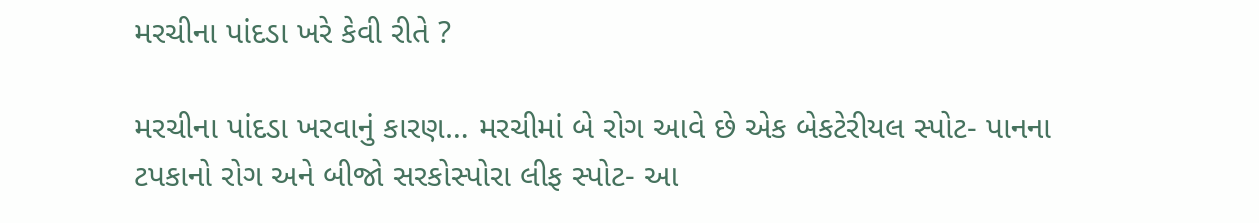મરચીના પાંદડા ખરે કેવી રીતે ?

મરચીના પાંદડા ખરવાનું કારણ… મરચીમાં બે રોગ આવે છે એક બેકટેરીયલ સ્પોટ- પાનના ટપકાનો રોગ અને બીજો સરકોસ્પોરા લીફ સ્પોટ- આ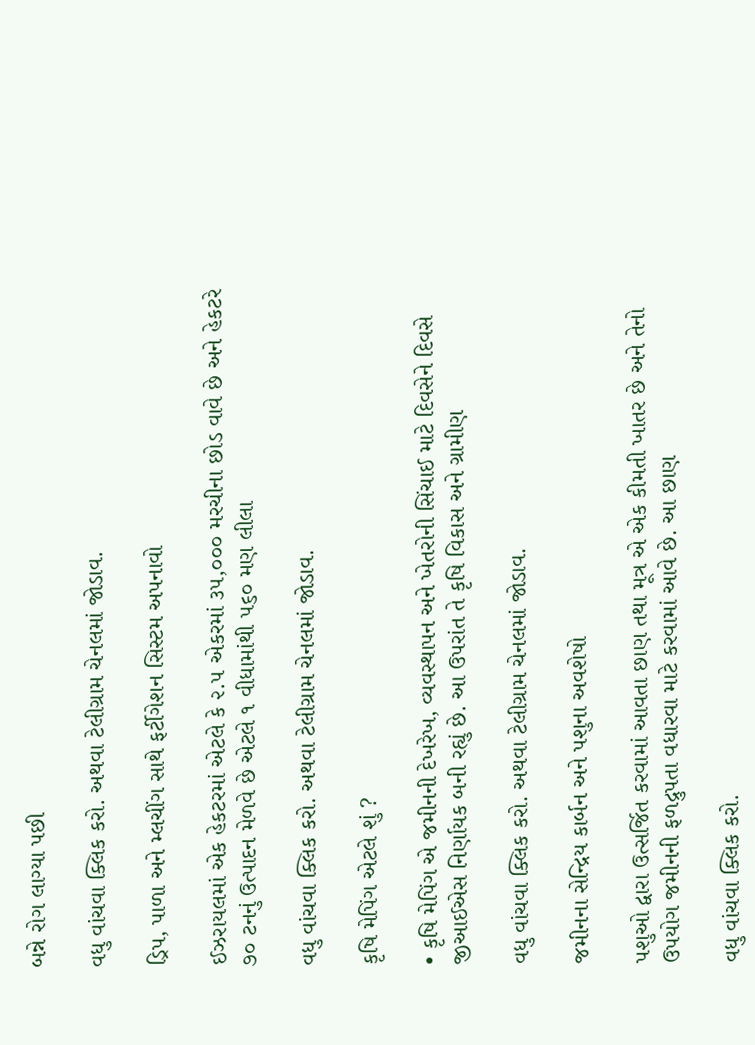બન્ને રોગ લાગ્યા પછી

વધુ વાંચવા ક્લિક કરો. અથવા ટેલીગ્રામ ચેનલમાં જોડાવ.

ડ્રિપ, પાળા અને મ્લચીંગ સાથે ફર્ટીગેશન સિસ્ટમ અપનાવો

ઈઝરાયલમાં એક હેકટરમાં એટલે કે ૨.૫ એકરમાં ૩૫,૦૦૦ મરચીના છોડ વાવે છે અને હેકટરે ૭૦ ટનનું ઉત્પાદન મેળવે છે એટલે ૧ વીધામાંથી ૫૬૦ મણ લીલા

વધુ વાંચવા ક્લિક કરો. અથવા ટેલીગ્રામ ચેનલમાં જોડાવ.

કૃષિ મેપિંગ એટલે શું ?

• કૃષિ મેપિંગ એ જમીનની દેખરેખ, વ્યવસ્થાપન અને ખેતરોની સિંચાઈ માટે દિવસેને દિવસે જીઆઈએસ નિર્ણાયક બની રહ્યું છે. આ ઉપરાંત તે કૃષિ વિકાસ અને ગ્રામીણ

વધુ વાંચવા ક્લિક કરો. અથવા ટેલીગ્રામ ચેનલમાં જોડાવ.

જમીનના સેન્દ્રિય કાર્બન અને પશુના અવશેષો

પશુઓ દ્વારા ઉત્સર્જિત કરવામાં આવતા છાણ તથા મૂત્ર એ એક કીમતી ખાતર છે અને તેનો ઉપયોગ જમીનની ફળદ્રુપતા વધારવા માટે કરવામાં આવે છે. આ છાણ

વધુ વાંચવા ક્લિક કરો.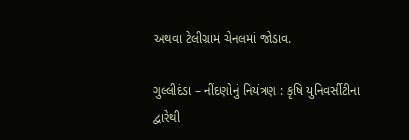અથવા ટેલીગ્રામ ચેનલમાં જોડાવ.

ગુલ્લીદંડા – નીંદણોનું નિયંત્રણ : કૃષિ યુનિવર્સીટીના દ્વારેથી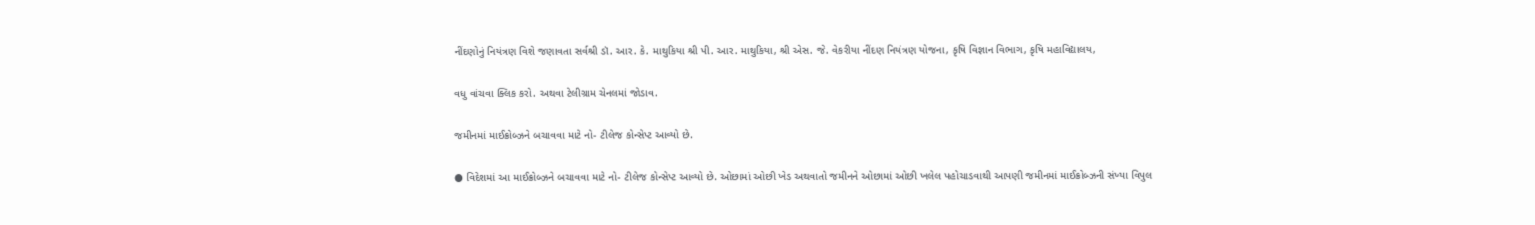નીંદણોનું નિયંત્રણ વિશે જણાવતા સર્વશ્રી ડૉ. આર. કે. માથુકિયા શ્રી પી. આર. માથુકિયા, શ્રી એસ. જે. વેકરીયા નીંદણ નિયંત્રણ યોજના, કૃષિ વિજ્ઞાન વિભાગ, કૃષિ મહાવિદ્યાલય,

વધુ વાંચવા ક્લિક કરો. અથવા ટેલીગ્રામ ચેનલમાં જોડાવ.

જમીનમાં માઈક્રોબ્ઝને બચાવવા માટે નો- ટીલેજ કોન્સેપ્ટ આવ્યો છે.

● વિદેશમાં આ માઈક્રોબ્ઝને બચાવવા માટે નો- ટીલેજ કોન્સેપ્ટ આવ્યો છે. ઓછામાં ઓછી ખેડ અથવાતો જમીનને ઓછામાં ઓછી ખલેલ પહોચાડવાથી આપણી જમીનમાં માઈક્રોબ્ઝની સંખ્યા વિપુલ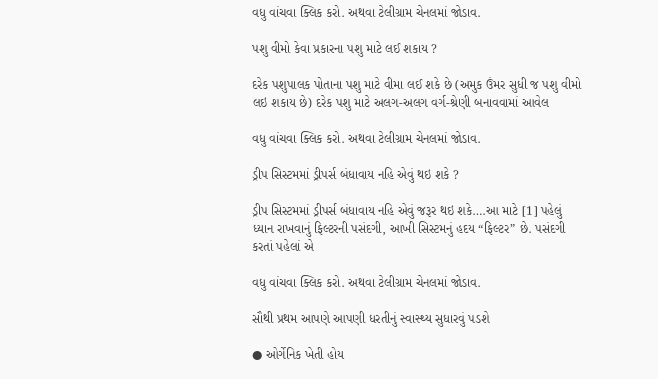વધુ વાંચવા ક્લિક કરો. અથવા ટેલીગ્રામ ચેનલમાં જોડાવ.

પશુ વીમો કેવા પ્રકારના પશુ માટે લઈ શકાય ?

દરેક પશુપાલક પોતાના પશુ માટે વીમા લઈ શકે છે (અમુક ઉંમર સુધી જ પશુ વીમો લઇ શકાય છે) દરેક પશુ માટે અલગ-અલગ વર્ગ-શ્રેણી બનાવવામાં આવેલ

વધુ વાંચવા ક્લિક કરો. અથવા ટેલીગ્રામ ચેનલમાં જોડાવ.

ડ્રીપ સિસ્ટમમાં ડ્રીપર્સ બંધાવાય નહિ એવું થઇ શકે ?

ડ્રીપ સિસ્ટમમાં ડ્રીપર્સ બંધાવાય નહિ એવું જરૂર થઇ શકે….આ માટે [1] પહેલું ધ્યાન રાખવાનું ફિલ્ટરની પસંદગી, આખી સિસ્ટમનું હદય “ફિલ્ટર” છે. પસંદગી કરતાં પહેલાં એ

વધુ વાંચવા ક્લિક કરો. અથવા ટેલીગ્રામ ચેનલમાં જોડાવ.

સૌથી પ્રથમ આપણે આપણી ધરતીનું સ્વાસ્થ્ય સુધારવું પડશે

● ઓર્ગેનિક ખેતી હોય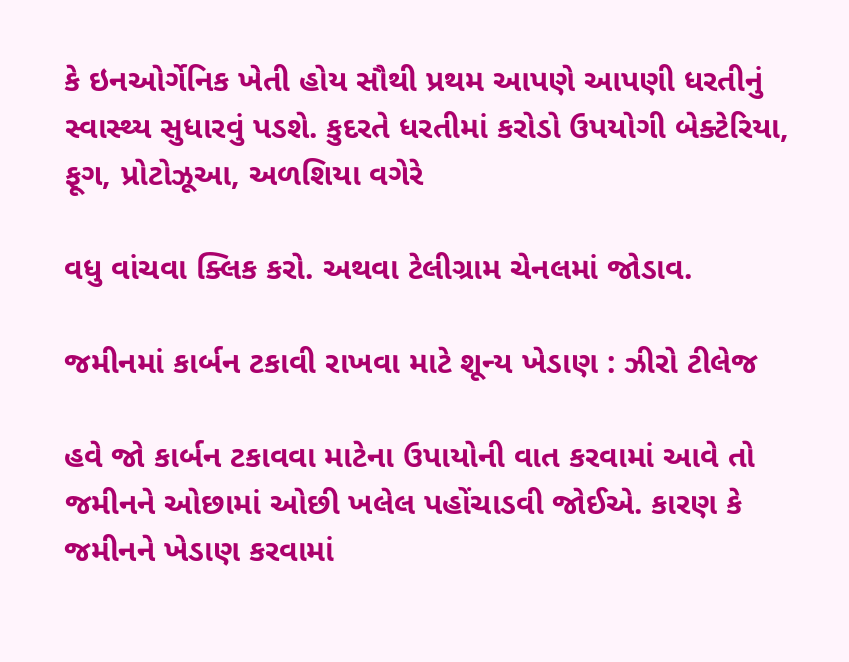કે ઇનઓર્ગેનિક ખેતી હોય સૌથી પ્રથમ આપણે આપણી ધરતીનું સ્વાસ્થ્ય સુધારવું પડશે. કુદરતે ધરતીમાં કરોડો ઉપયોગી બેક્ટેરિયા, ફૂગ, પ્રોટોઝૂઆ, અળશિયા વગેરે

વધુ વાંચવા ક્લિક કરો. અથવા ટેલીગ્રામ ચેનલમાં જોડાવ.

જમીનમાં કાર્બન ટકાવી રાખવા માટે શૂન્ય ખેડાણ : ઝીરો ટીલેજ

હવે જો કાર્બન ટકાવવા માટેના ઉપાયોની વાત કરવામાં આવે તો જમીનને ઓછામાં ઓછી ખલેલ પહોંચાડવી જોઈએ. કારણ કે જમીનને ખેડાણ કરવામાં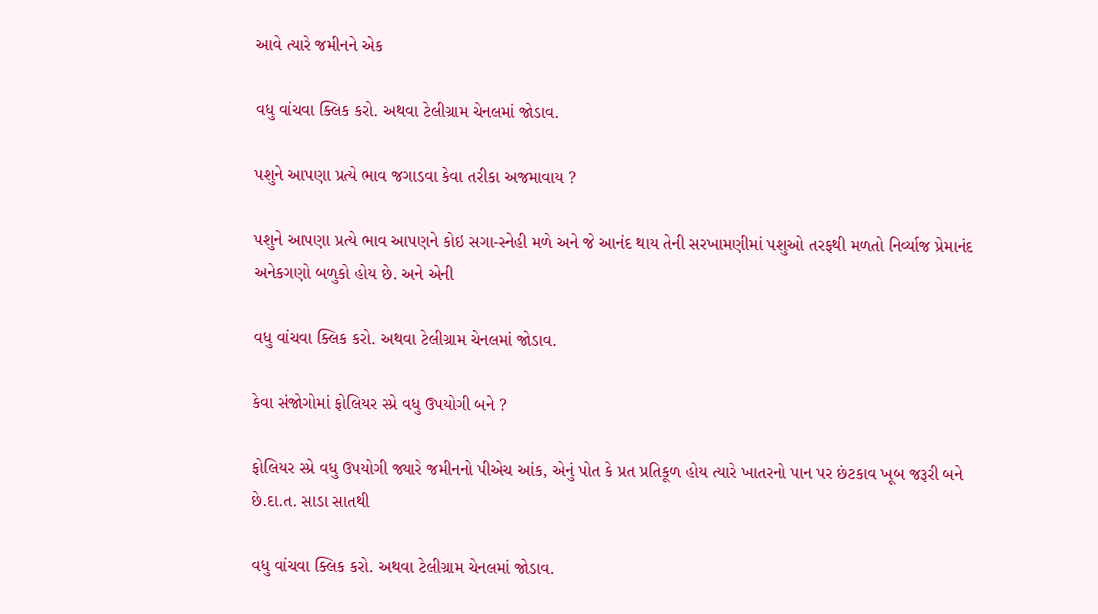આવે ત્યારે જમીનને એક

વધુ વાંચવા ક્લિક કરો. અથવા ટેલીગ્રામ ચેનલમાં જોડાવ.

પશુને આપણા પ્રત્યે ભાવ જગાડવા કેવા તરીકા અજમાવાય ?

પશુને આપણા પ્રત્યે ભાવ આપણને કોઇ સગા-સ્નેહી મળે અને જે આનંદ થાય તેની સરખામણીમાં પશુઓ તરફથી મળતો નિર્વ્યાજ પ્રેમાનંદ અનેકગણો બળુકો હોય છે. અને એની

વધુ વાંચવા ક્લિક કરો. અથવા ટેલીગ્રામ ચેનલમાં જોડાવ.

કેવા સંજોગોમાં ફોલિયર સ્પ્રે વધુ ઉપયોગી બને ?

ફોલિયર સ્પ્રે વધુ ઉપયોગી જ્યારે જમીનનો પીએચ આંક, એનું પોત કે પ્રત પ્રતિકૂળ હોય ત્યારે ખાતરનો પાન પર છંટકાવ ખૂબ જરૂરી બને છે.દા.ત. સાડા સાતથી

વધુ વાંચવા ક્લિક કરો. અથવા ટેલીગ્રામ ચેનલમાં જોડાવ.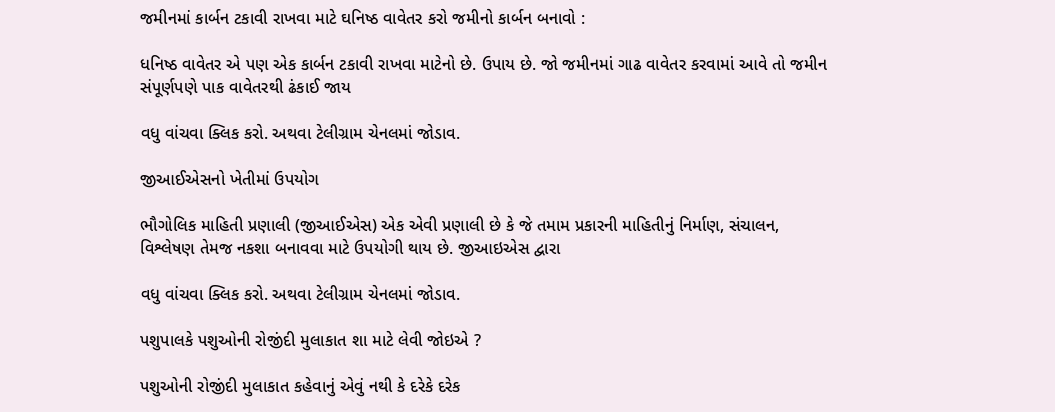જમીનમાં કાર્બન ટકાવી રાખવા માટે ઘનિષ્ઠ વાવેતર કરો જમીનો કાર્બન બનાવો :

ધનિષ્ઠ વાવેતર એ પણ એક કાર્બન ટકાવી રાખવા માટેનો છે. ઉપાય છે. જો જમીનમાં ગાઢ વાવેતર કરવામાં આવે તો જમીન સંપૂર્ણપણે પાક વાવેતરથી ઢંકાઈ જાય

વધુ વાંચવા ક્લિક કરો. અથવા ટેલીગ્રામ ચેનલમાં જોડાવ.

જીઆઈએસનો ખેતીમાં ઉપયોગ

ભૌગોલિક માહિતી પ્રણાલી (જીઆઈએસ) એક એવી પ્રણાલી છે કે જે તમામ પ્રકારની માહિતીનું નિર્માણ, સંચાલન, વિશ્લેષણ તેમજ નકશા બનાવવા માટે ઉપયોગી થાય છે. જીઆઇએસ દ્વારા

વધુ વાંચવા ક્લિક કરો. અથવા ટેલીગ્રામ ચેનલમાં જોડાવ.

પશુપાલકે પશુઓની રોજીંદી મુલાકાત શા માટે લેવી જોઇએ ?

પશુઓની રોજીંદી મુલાકાત કહેવાનું એવું નથી કે દરેકે દરેક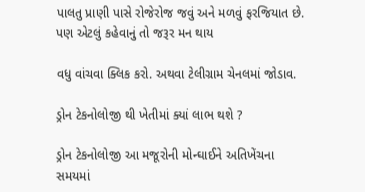પાલતુ પ્રાણી પાસે રોજેરોજ જવું અને મળવું ફરજિયાત છે. પણ એટલું કહેવાનું તો જરૂર મન થાય

વધુ વાંચવા ક્લિક કરો. અથવા ટેલીગ્રામ ચેનલમાં જોડાવ.

ડ્રોન ટેકનોલોજી થી ખેતીમાં ક્યાં લાભ થશે ?

ડ્રોન ટેકનોલોજી આ મજૂરોની મોન્ઘાઈને અતિખેંચના સમયમાં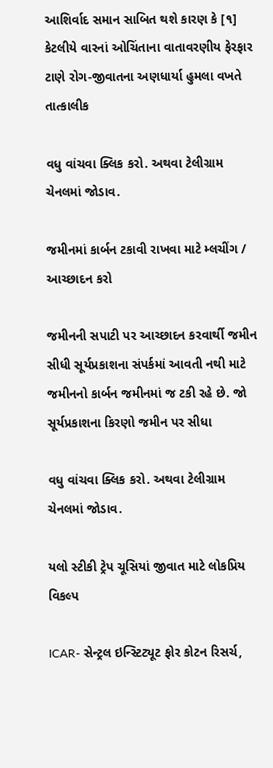આશિર્વાદ સમાન સાબિત થશે કારણ કે [૧] કેટલીયે વારનાં ઓચિંતાના વાતાવરણીય ફેરફાર ટાણે રોગ-જીવાતના અણધાર્યા હુમલા વખતે તાત્કાલીક

વધુ વાંચવા ક્લિક કરો. અથવા ટેલીગ્રામ ચેનલમાં જોડાવ.

જમીનમાં કાર્બન ટકાવી રાખવા માટે મ્લચીંગ / આચ્છાદન કરો

જમીનની સપાટી પર આચ્છાદન કરવાર્થી જમીન સીધી સૂર્યપ્રકાશના સંપર્કમાં આવતી નથી માટે જમીનનો કાર્બન જમીનમાં જ ટકી રહે છે. જો સૂર્યપ્રકાશના કિરણો જમીન પર સીધા

વધુ વાંચવા ક્લિક કરો. અથવા ટેલીગ્રામ ચેનલમાં જોડાવ.

યલો સ્ટીકી ટ્રેપ ચૂસિયાં જીવાત માટે લોકપ્રિય વિકલ્પ

ICAR- સેન્ટ્રલ ઇન્સ્ટિટ્યૂટ ફોર કોટન રિસર્ચ,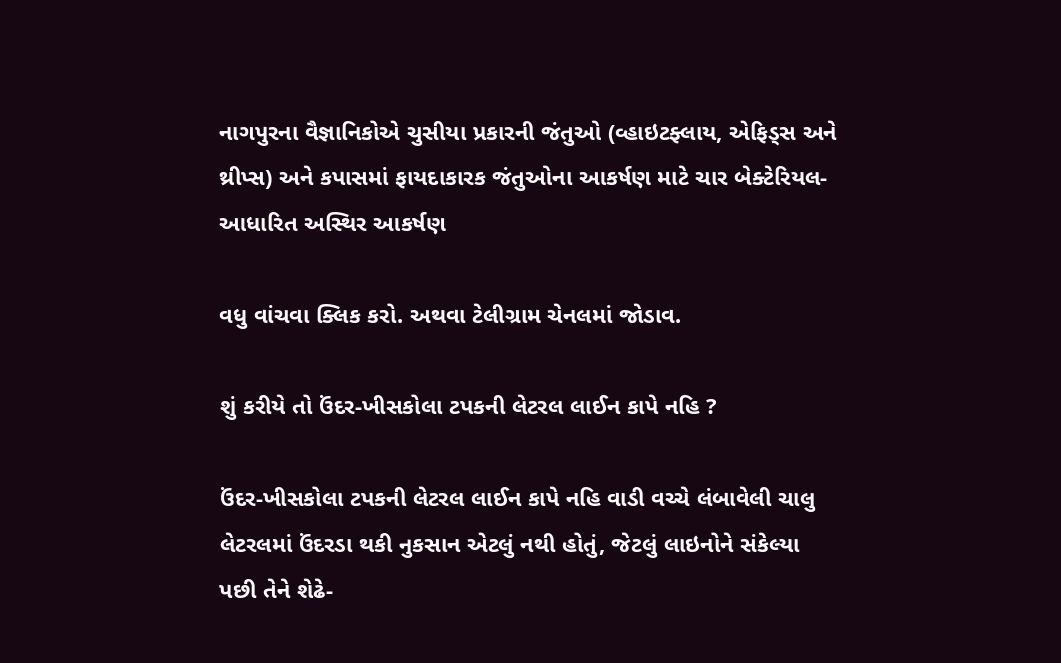નાગપુરના વૈજ્ઞાનિકોએ ચુસીયા પ્રકારની જંતુઓ (વ્હાઇટફ્લાય, એફિડ્સ અને થ્રીપ્સ) અને કપાસમાં ફાયદાકારક જંતુઓના આકર્ષણ માટે ચાર બેક્ટેરિયલ-આધારિત અસ્થિર આકર્ષણ

વધુ વાંચવા ક્લિક કરો. અથવા ટેલીગ્રામ ચેનલમાં જોડાવ.

શું કરીયે તો ઉંદર-ખીસકોલા ટપકની લેટરલ લાઈન કાપે નહિ ?

ઉંદર-ખીસકોલા ટપકની લેટરલ લાઈન કાપે નહિ વાડી વચ્ચે લંબાવેલી ચાલુ લેટરલમાં ઉંદરડા થકી નુકસાન એટલું નથી હોતું, જેટલું લાઇનોને સંકેલ્યા પછી તેને શેઢે-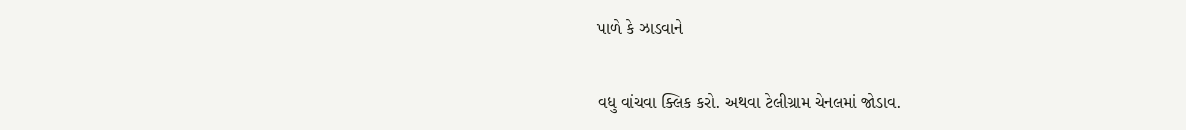પાળે કે ઝાડવાને

વધુ વાંચવા ક્લિક કરો. અથવા ટેલીગ્રામ ચેનલમાં જોડાવ.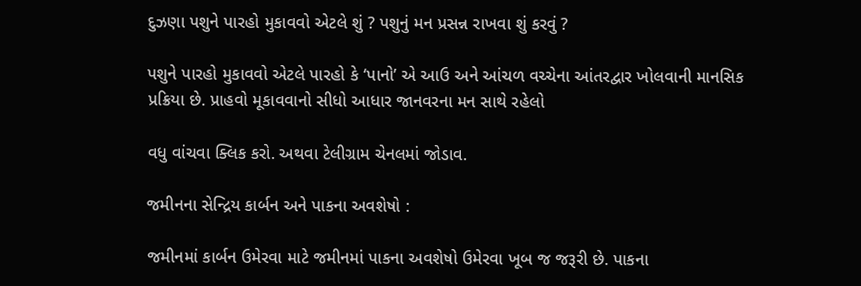દુઝણા પશુને પારહો મુકાવવો એટલે શું ? પશુનું મન પ્રસન્ન રાખવા શું કરવું ?

પશુને પારહો મુકાવવો એટલે પારહો કે ‘પાનો’ એ આઉ અને આંચળ વચ્ચેના આંતરદ્વાર ખોલવાની માનસિક પ્રક્રિયા છે. પ્રાહવો મૂકાવવાનો સીધો આધાર જાનવરના મન સાથે રહેલો

વધુ વાંચવા ક્લિક કરો. અથવા ટેલીગ્રામ ચેનલમાં જોડાવ.

જમીનના સેન્દ્રિય કાર્બન અને પાકના અવશેષો :

જમીનમાં કાર્બન ઉમેરવા માટે જમીનમાં પાકના અવશેષો ઉમેરવા ખૂબ જ જરૂરી છે. પાકના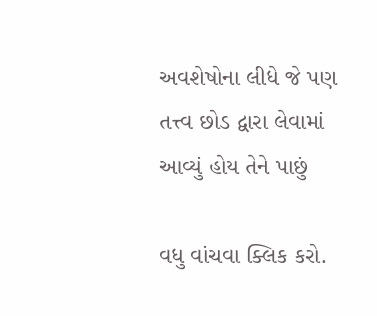અવશેષોના લીધે જે પણ તત્ત્વ છોડ દ્વારા લેવામાં આવ્યું હોય તેને પાછું

વધુ વાંચવા ક્લિક કરો.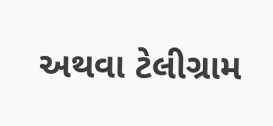અથવા ટેલીગ્રામ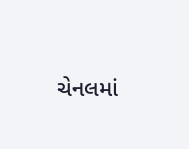ચેનલમાં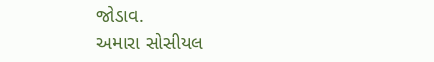જોડાવ.
અમારા સોસીયલ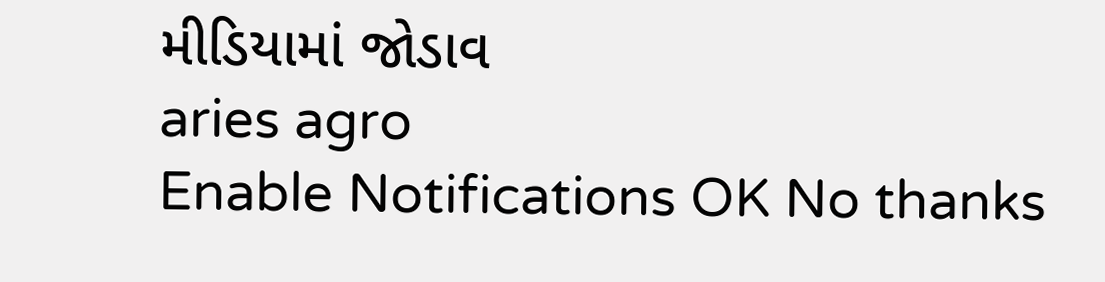મીડિયામાં જોડાવ
aries agro
Enable Notifications OK No thanks